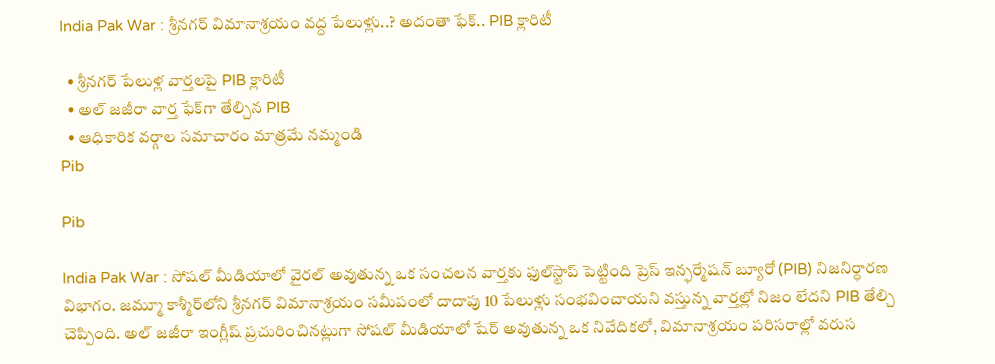India Pak War : శ్రీనగర్ విమానాశ్రయం వద్ద పేలుళ్లు..? అదంతా ఫేక్‌.. PIB క్లారిటీ

  • శ్రీనగర్ పేలుళ్ల వార్తలపై PIB క్లారిటీ
  • అల్ జజీరా వార్త ఫేక్‌గా తేల్చిన PIB
  • ఆధికారిక వర్గాల సమాచారం మాత్రమే నమ్మండి
Pib

Pib

India Pak War : సోషల్ మీడియాలో వైరల్ అవుతున్న ఒక సంచలన వార్తకు ఫుల్‌స్టాప్ పెట్టింది ప్రెస్ ఇన్ఫర్మేషన్ బ్యూరో (PIB) నిజనిర్ధారణ విభాగం. జమ్మూ కాశ్మీర్‌లోని శ్రీనగర్ విమానాశ్రయం సమీపంలో దాదాపు 10 పేలుళ్లు సంభవించాయని వస్తున్న వార్తల్లో నిజం లేదని PIB తేల్చి చెప్పింది. అల్ జజీరా ఇంగ్లీష్ ప్రచురించినట్లుగా సోషల్ మీడియాలో షేర్ అవుతున్న ఒక నివేదికలో, విమానాశ్రయం పరిసరాల్లో వరుస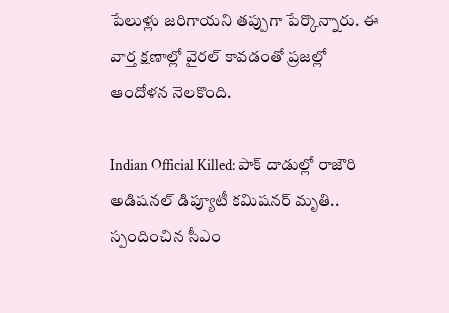పేలుళ్లు జరిగాయని తప్పుగా పేర్కొన్నారు. ఈ వార్త క్షణాల్లో వైరల్ కావడంతో ప్రజల్లో ఆందోళన నెలకొంది.

Indian Official Killed: పాక్ దాడుల్లో రాజౌరి అడిషనల్‌ డిప్యూటీ కమిషనర్‌ మృతి.. స్పందించిన సీఎం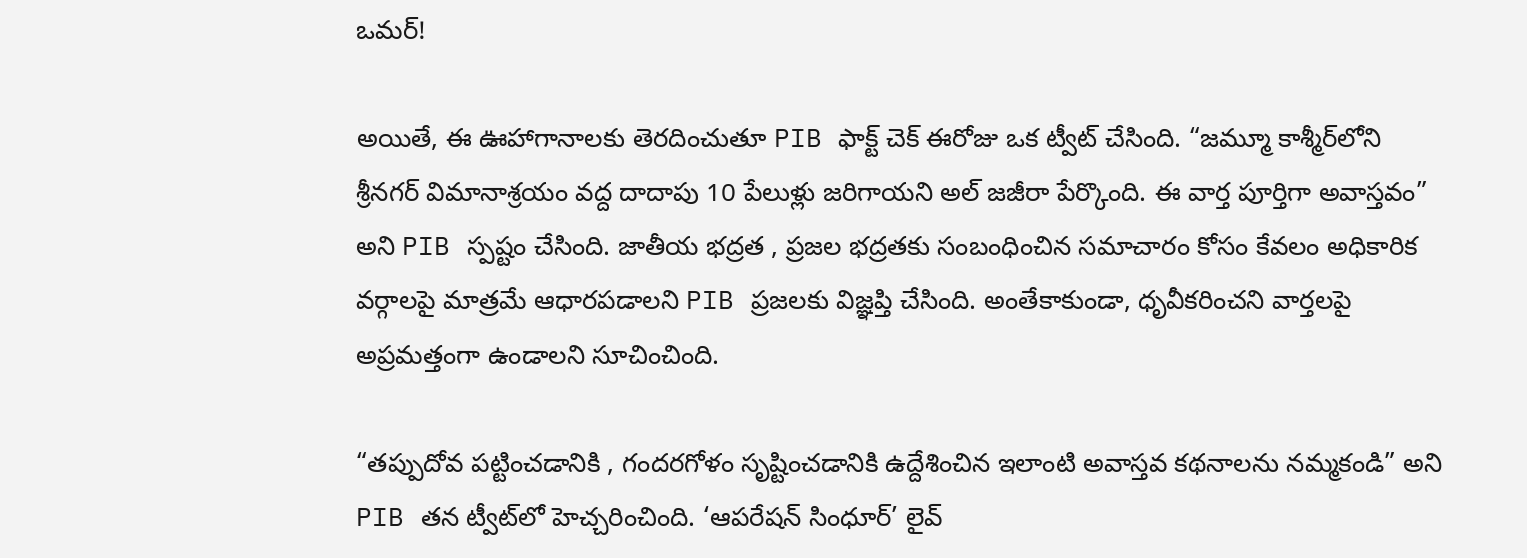ఒమర్!

అయితే, ఈ ఊహాగానాలకు తెరదించుతూ PIB ఫాక్ట్ చెక్ ఈరోజు ఒక ట్వీట్ చేసింది. “జమ్మూ కాశ్మీర్‌లోని శ్రీనగర్ విమానాశ్రయం వద్ద దాదాపు 10 పేలుళ్లు జరిగాయని అల్ జజీరా పేర్కొంది. ఈ వార్త పూర్తిగా అవాస్తవం” అని PIB స్పష్టం చేసింది. జాతీయ భద్రత , ప్రజల భద్రతకు సంబంధించిన సమాచారం కోసం కేవలం అధికారిక వర్గాలపై మాత్రమే ఆధారపడాలని PIB ప్రజలకు విజ్ఞప్తి చేసింది. అంతేకాకుండా, ధృవీకరించని వార్తలపై అప్రమత్తంగా ఉండాలని సూచించింది.

“తప్పుదోవ పట్టించడానికి , గందరగోళం సృష్టించడానికి ఉద్దేశించిన ఇలాంటి అవాస్తవ కథనాలను నమ్మకండి” అని PIB తన ట్వీట్‌లో హెచ్చరించింది. ‘ఆపరేషన్ సింధూర్’ లైవ్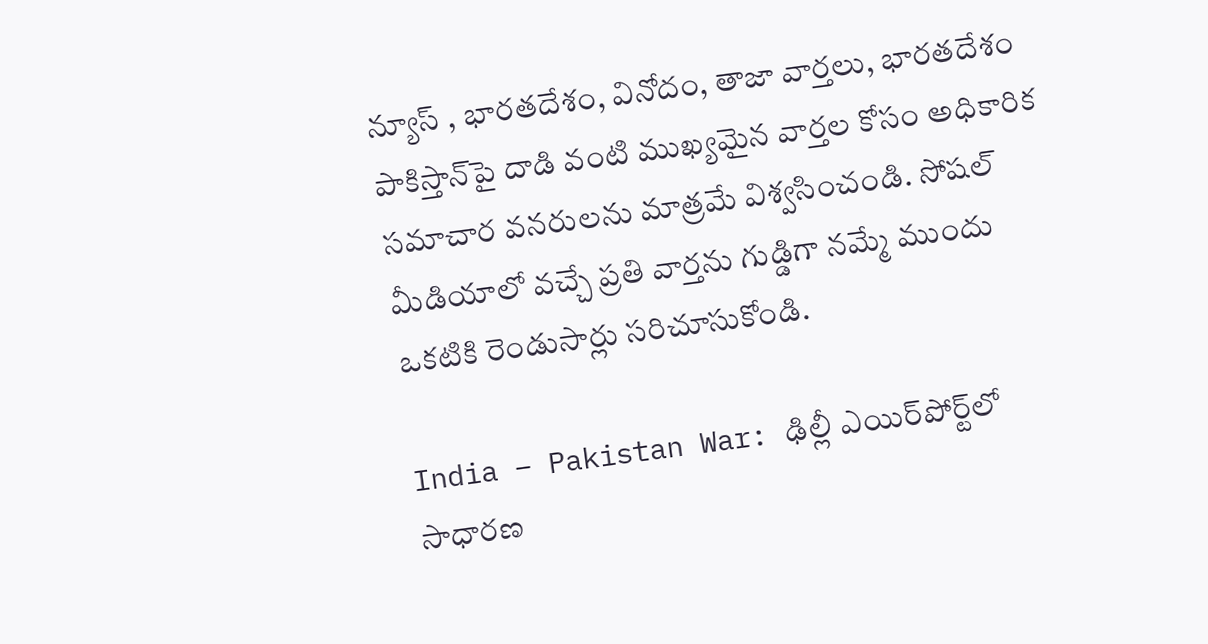న్యూస్ , భారతదేశం, వినోదం, తాజా వార్తలు, భారతదేశం పాకిస్తాన్‌పై దాడి వంటి ముఖ్యమైన వార్తల కోసం అధికారిక సమాచార వనరులను మాత్రమే విశ్వసించండి. సోషల్ మీడియాలో వచ్చే ప్రతి వార్తను గుడ్డిగా నమ్మే ముందు ఒకటికి రెండుసార్లు సరిచూసుకోండి.

India – Pakistan War: ఢిల్లీ ఎయిర్‌పోర్ట్‌లో సాధారణ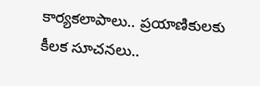కార్యకలాపాలు.. ప్రయాణికులకు కీలక సూచనలు..